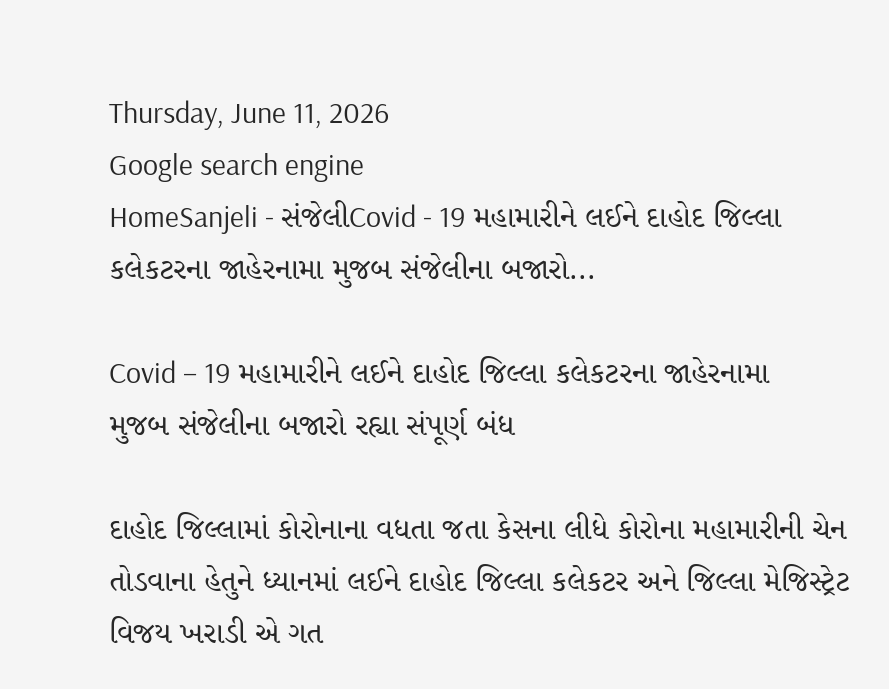Thursday, June 11, 2026
Google search engine
HomeSanjeli - સંજેલીCovid - 19 મહામારીને લઈને દાહોદ જિલ્લા કલેકટરના જાહેરનામા મુજબ સંજેલીના બજારો...

Covid – 19 મહામારીને લઈને દાહોદ જિલ્લા કલેકટરના જાહેરનામા મુજબ સંજેલીના બજારો રહ્યા સંપૂર્ણ બંધ

દાહોદ જિલ્લામાં કોરોનાના વધતા જતા કેસના લીધે કોરોના મહામારીની ચેન તોડવાના હેતુને ધ્યાનમાં લઈને દાહોદ જિલ્લા કલેકટર અને જિલ્લા મેજિસ્ટ્રેટ વિજય ખરાડી એ ગત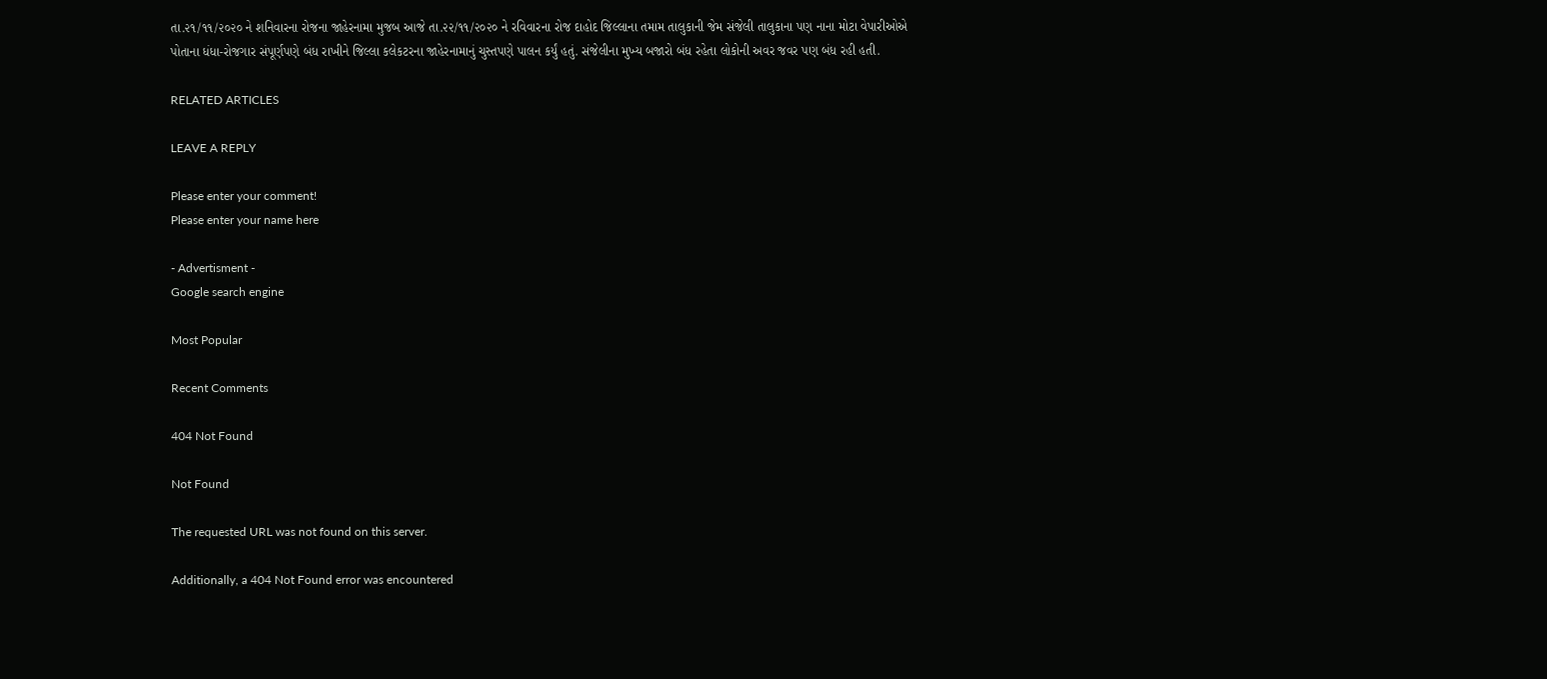તા.૨૧/૧૧/૨૦૨૦ ને શનિવારના રોજના જાહેરનામા મુજબ આજે તા.૨૨/૧૧/૨૦૨૦ ને રવિવારના રોજ દાહોદ જિલ્લાના તમામ તાલુકાની જેમ સંજેલી તાલુકાના પણ નાના મોટા વેપારીઓએ પોતાના ધંધા-રોજગાર સંપૂર્ણપણે બંધ રાખીને જિલ્લા કલેકટરના જાહેરનામાનું ચુસ્તપણે પાલન કર્યું હતું. સંજેલીના મુખ્ય બજારો બંધ રહેતા લોકોની અવર જવર પણ બંધ રહી હતી.

RELATED ARTICLES

LEAVE A REPLY

Please enter your comment!
Please enter your name here

- Advertisment -
Google search engine

Most Popular

Recent Comments

404 Not Found

Not Found

The requested URL was not found on this server.

Additionally, a 404 Not Found error was encountered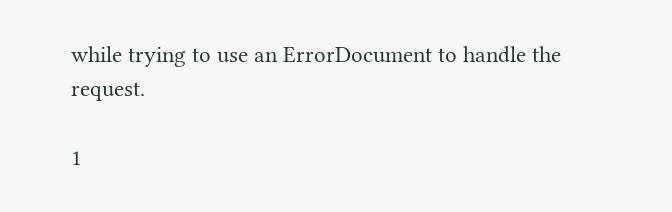while trying to use an ErrorDocument to handle the request.

1